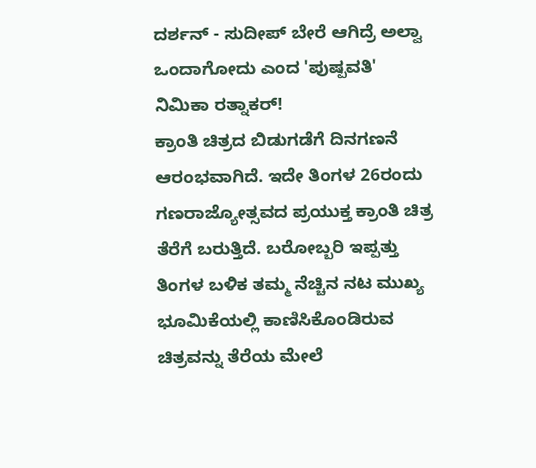ದರ್ಶನ್ - ಸುದೀಪ್ ಬೇರೆ ಆಗಿದ್ರೆ ಅಲ್ವಾ ಒಂದಾಗೋದು ಎಂದ 'ಪುಷ್ಪವತಿ' ನಿಮಿಕಾ ರತ್ನಾಕರ್!
ಕ್ರಾಂತಿ ಚಿತ್ರದ ಬಿಡುಗಡೆಗೆ ದಿನಗಣನೆ ಆರಂಭವಾಗಿದೆ. ಇದೇ ತಿಂಗಳ 26ರಂದು ಗಣರಾಜ್ಯೋತ್ಸವದ ಪ್ರಯುಕ್ತ ಕ್ರಾಂತಿ ಚಿತ್ರ ತೆರೆಗೆ ಬರುತ್ತಿದೆ. ಬರೋಬ್ಬರಿ ಇಪ್ಪತ್ತು ತಿಂಗಳ ಬಳಿಕ ತಮ್ಮ ನೆಚ್ಚಿನ ನಟ ಮುಖ್ಯ ಭೂಮಿಕೆಯಲ್ಲಿ ಕಾಣಿಸಿಕೊಂಡಿರುವ ಚಿತ್ರವನ್ನು ತೆರೆಯ ಮೇಲೆ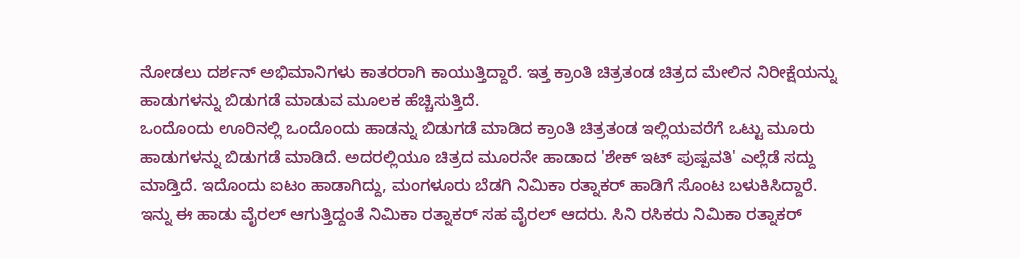ನೋಡಲು ದರ್ಶನ್ ಅಭಿಮಾನಿಗಳು ಕಾತರರಾಗಿ ಕಾಯುತ್ತಿದ್ದಾರೆ. ಇತ್ತ ಕ್ರಾಂತಿ ಚಿತ್ರತಂಡ ಚಿತ್ರದ ಮೇಲಿನ ನಿರೀಕ್ಷೆಯನ್ನು ಹಾಡುಗಳನ್ನು ಬಿಡುಗಡೆ ಮಾಡುವ ಮೂಲಕ ಹೆಚ್ಚಿಸುತ್ತಿದೆ.
ಒಂದೊಂದು ಊರಿನಲ್ಲಿ ಒಂದೊಂದು ಹಾಡನ್ನು ಬಿಡುಗಡೆ ಮಾಡಿದ ಕ್ರಾಂತಿ ಚಿತ್ರತಂಡ ಇಲ್ಲಿಯವರೆಗೆ ಒಟ್ಟು ಮೂರು ಹಾಡುಗಳನ್ನು ಬಿಡುಗಡೆ ಮಾಡಿದೆ. ಅದರಲ್ಲಿಯೂ ಚಿತ್ರದ ಮೂರನೇ ಹಾಡಾದ 'ಶೇಕ್ ಇಟ್ ಪುಷ್ಪವತಿ' ಎಲ್ಲೆಡೆ ಸದ್ದು ಮಾಡ್ತಿದೆ. ಇದೊಂದು ಐಟಂ ಹಾಡಾಗಿದ್ದು, ಮಂಗಳೂರು ಬೆಡಗಿ ನಿಮಿಕಾ ರತ್ನಾಕರ್ ಹಾಡಿಗೆ ಸೊಂಟ ಬಳುಕಿಸಿದ್ದಾರೆ.
ಇನ್ನು ಈ ಹಾಡು ವೈರಲ್ ಆಗುತ್ತಿದ್ದಂತೆ ನಿಮಿಕಾ ರತ್ನಾಕರ್ ಸಹ ವೈರಲ್ ಆದರು. ಸಿನಿ ರಸಿಕರು ನಿಮಿಕಾ ರತ್ನಾಕರ್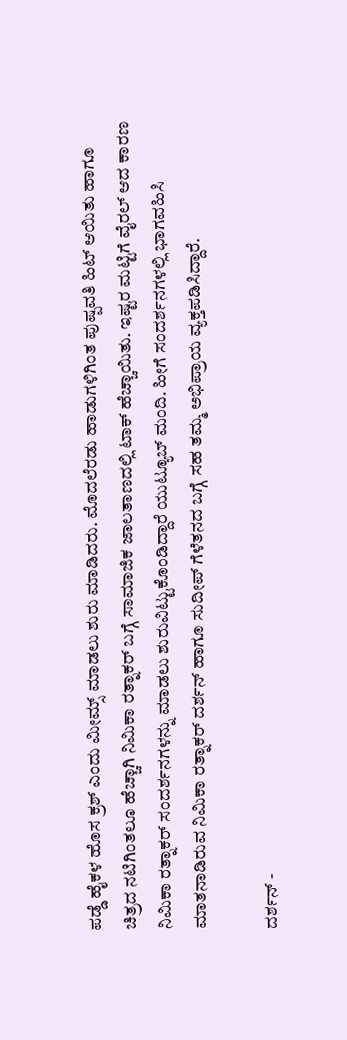ಪಡ್ಡೆ ಹೈಕಳ ಹೊಸ ಕ್ರಶ್ ಎಂದು ಮೀಮ್ಸ್ ಮಾಡಲು ಶುರು ಮಾಡಿದರು. ಮೊದಲೆರಡು ಹಾಡುಗಳಿಗಿಂತ ಪುಷ್ಪವತಿ ಹಿಟ್ ಆಯಿತು ಹಾಗೂ ಚಿತ್ರದ ನಟಿಗಿಂತಲೂ ಹೆಚ್ಚಾಗಿ ನಿಮಿಕಾ ರತ್ನಾಕರ್ ಬಗ್ಗೆ ಸಾಮಾಜಿಕ ಜಾಲತಾಣದಲ್ಲಿ ಟಾಕ್ ಹೆಚ್ಚಾಯಿತು. ಇಷ್ಟರ ಮಟ್ಟಿಗೆ ವೈರಲ್ ಆದ ಕಾರಣ ನಿಮಿಕಾ ರತ್ನಾಕರ್ ಸಂದರ್ಶನಗಳನ್ನು ಮಾಡಲು ಶುರುವಿಟ್ಟುಕೊಂಡಿದ್ದಾರೆ ಯುಟ್ಯೂಬ್ ಮಂದಿ. ಹೀಗೆ ಸಂದರ್ಶನಗಳಲ್ಲಿ ಭಾಗವಹಿಸಿ ಮಾತನಾಡಿರುವ ನಿಮಿಕಾ ರತ್ನಾಕರ್ ದರ್ಶನ್ ಹಾಗೂ ಸುದೀಪ್ ಗೆಳೆತನದ ಬಗ್ಗೆ ಸಹ ತಮ್ಮ ಅಭಿಪ್ರಾಯ ವ್ಯಕ್ತಪಡಿಸಿದ್ದಾರೆ.

ದರ್ಶನ್ -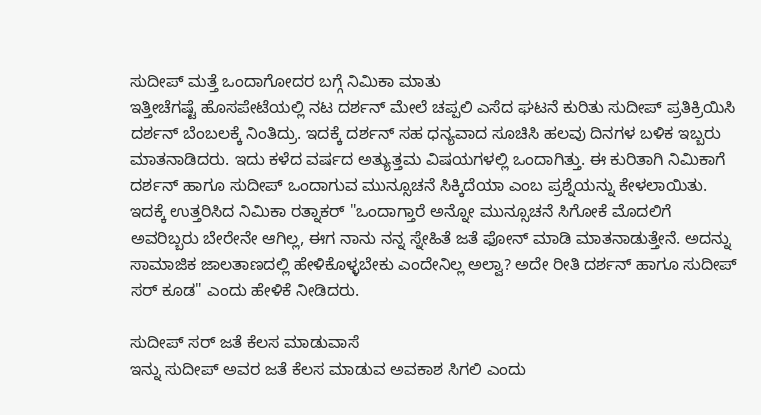ಸುದೀಪ್ ಮತ್ತೆ ಒಂದಾಗೋದರ ಬಗ್ಗೆ ನಿಮಿಕಾ ಮಾತು
ಇತ್ತೀಚೆಗಷ್ಟೆ ಹೊಸಪೇಟೆಯಲ್ಲಿ ನಟ ದರ್ಶನ್ ಮೇಲೆ ಚಪ್ಪಲಿ ಎಸೆದ ಘಟನೆ ಕುರಿತು ಸುದೀಪ್ ಪ್ರತಿಕ್ರಿಯಿಸಿ ದರ್ಶನ್ ಬೆಂಬಲಕ್ಕೆ ನಿಂತಿದ್ರು. ಇದಕ್ಕೆ ದರ್ಶನ್ ಸಹ ಧನ್ಯವಾದ ಸೂಚಿಸಿ ಹಲವು ದಿನಗಳ ಬಳಿಕ ಇಬ್ಬರು ಮಾತನಾಡಿದರು. ಇದು ಕಳೆದ ವರ್ಷದ ಅತ್ಯುತ್ತಮ ವಿಷಯಗಳಲ್ಲಿ ಒಂದಾಗಿತ್ತು. ಈ ಕುರಿತಾಗಿ ನಿಮಿಕಾಗೆ ದರ್ಶನ್ ಹಾಗೂ ಸುದೀಪ್ ಒಂದಾಗುವ ಮುನ್ಸೂಚನೆ ಸಿಕ್ಕಿದೆಯಾ ಎಂಬ ಪ್ರಶ್ನೆಯನ್ನು ಕೇಳಲಾಯಿತು. ಇದಕ್ಕೆ ಉತ್ತರಿಸಿದ ನಿಮಿಕಾ ರತ್ನಾಕರ್ "ಒಂದಾಗ್ತಾರೆ ಅನ್ನೋ ಮುನ್ಸೂಚನೆ ಸಿಗೋಕೆ ಮೊದಲಿಗೆ ಅವರಿಬ್ಬರು ಬೇರೇನೇ ಆಗಿಲ್ಲ, ಈಗ ನಾನು ನನ್ನ ಸ್ನೇಹಿತೆ ಜತೆ ಫೋನ್ ಮಾಡಿ ಮಾತನಾಡುತ್ತೇನೆ. ಅದನ್ನು ಸಾಮಾಜಿಕ ಜಾಲತಾಣದಲ್ಲಿ ಹೇಳಿಕೊಳ್ಳಬೇಕು ಎಂದೇನಿಲ್ಲ ಅಲ್ವಾ? ಅದೇ ರೀತಿ ದರ್ಶನ್ ಹಾಗೂ ಸುದೀಪ್ ಸರ್ ಕೂಡ" ಎಂದು ಹೇಳಿಕೆ ನೀಡಿದರು.

ಸುದೀಪ್ ಸರ್ ಜತೆ ಕೆಲಸ ಮಾಡುವಾಸೆ
ಇನ್ನು ಸುದೀಪ್ ಅವರ ಜತೆ ಕೆಲಸ ಮಾಡುವ ಅವಕಾಶ ಸಿಗಲಿ ಎಂದು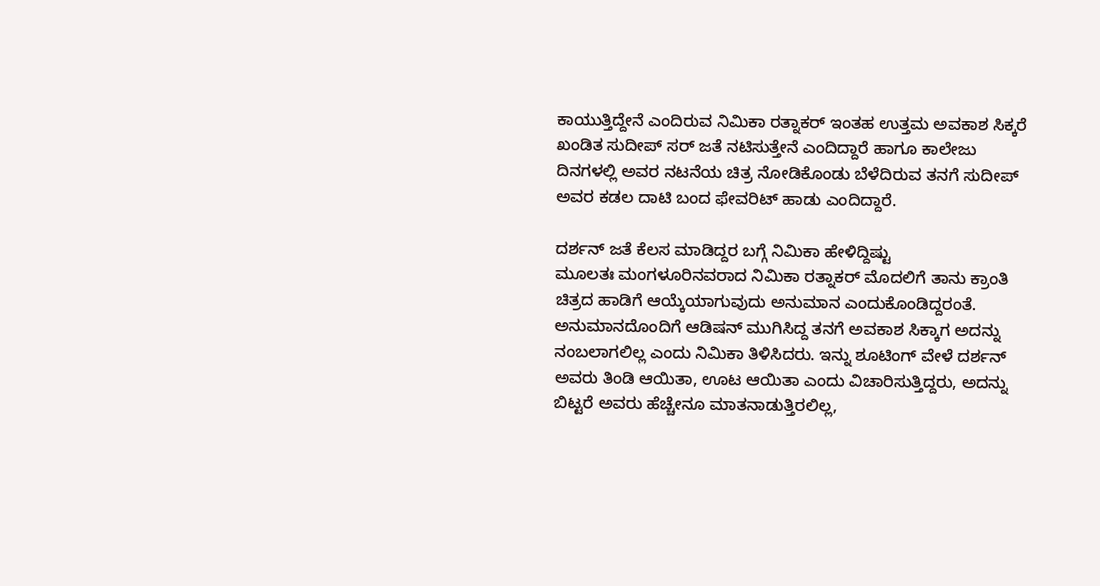ಕಾಯುತ್ತಿದ್ದೇನೆ ಎಂದಿರುವ ನಿಮಿಕಾ ರತ್ನಾಕರ್ ಇಂತಹ ಉತ್ತಮ ಅವಕಾಶ ಸಿಕ್ಕರೆ ಖಂಡಿತ ಸುದೀಪ್ ಸರ್ ಜತೆ ನಟಿಸುತ್ತೇನೆ ಎಂದಿದ್ದಾರೆ ಹಾಗೂ ಕಾಲೇಜು ದಿನಗಳಲ್ಲಿ ಅವರ ನಟನೆಯ ಚಿತ್ರ ನೋಡಿಕೊಂಡು ಬೆಳೆದಿರುವ ತನಗೆ ಸುದೀಪ್ ಅವರ ಕಡಲ ದಾಟಿ ಬಂದ ಫೇವರಿಟ್ ಹಾಡು ಎಂದಿದ್ದಾರೆ.

ದರ್ಶನ್ ಜತೆ ಕೆಲಸ ಮಾಡಿದ್ದರ ಬಗ್ಗೆ ನಿಮಿಕಾ ಹೇಳಿದ್ದಿಷ್ಟು
ಮೂಲತಃ ಮಂಗಳೂರಿನವರಾದ ನಿಮಿಕಾ ರತ್ನಾಕರ್ ಮೊದಲಿಗೆ ತಾನು ಕ್ರಾಂತಿ ಚಿತ್ರದ ಹಾಡಿಗೆ ಆಯ್ಕೆಯಾಗುವುದು ಅನುಮಾನ ಎಂದುಕೊಂಡಿದ್ದರಂತೆ. ಅನುಮಾನದೊಂದಿಗೆ ಆಡಿಷನ್ ಮುಗಿಸಿದ್ದ ತನಗೆ ಅವಕಾಶ ಸಿಕ್ಕಾಗ ಅದನ್ನು ನಂಬಲಾಗಲಿಲ್ಲ ಎಂದು ನಿಮಿಕಾ ತಿಳಿಸಿದರು. ಇನ್ನು ಶೂಟಿಂಗ್ ವೇಳೆ ದರ್ಶನ್ ಅವರು ತಿಂಡಿ ಆಯಿತಾ, ಊಟ ಆಯಿತಾ ಎಂದು ವಿಚಾರಿಸುತ್ತಿದ್ದರು, ಅದನ್ನು ಬಿಟ್ಟರೆ ಅವರು ಹೆಚ್ಚೇನೂ ಮಾತನಾಡುತ್ತಿರಲಿಲ್ಲ,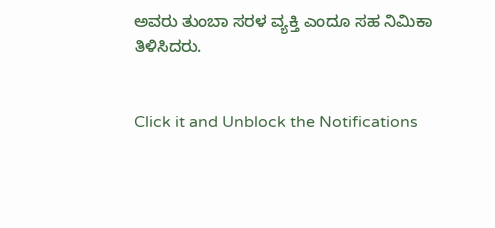ಅವರು ತುಂಬಾ ಸರಳ ವ್ಯಕ್ತಿ ಎಂದೂ ಸಹ ನಿಮಿಕಾ ತಿಳಿಸಿದರು.


Click it and Unblock the Notifications